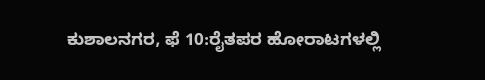ಕುಶಾಲನಗರ, ಫೆ 10:ರೈತಪರ ಹೋರಾಟಗಳಲ್ಲಿ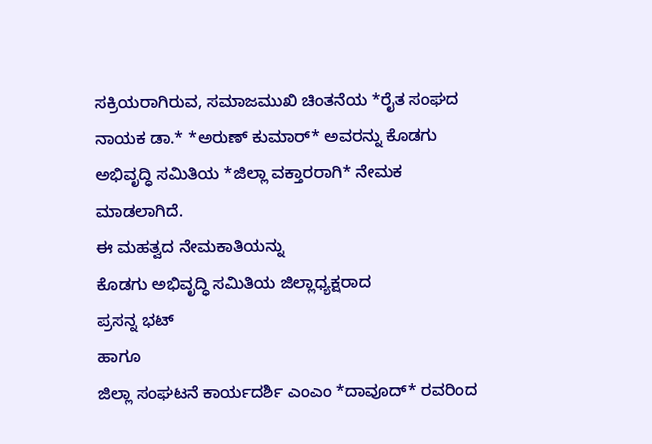ಸಕ್ರಿಯರಾಗಿರುವ, ಸಮಾಜಮುಖಿ ಚಿಂತನೆಯ *ರೈತ ಸಂಘದ ನಾಯಕ ಡಾ.* *ಅರುಣ್ ಕುಮಾರ್* ಅವರನ್ನು ಕೊಡಗು ಅಭಿವೃದ್ಧಿ ಸಮಿತಿಯ *ಜಿಲ್ಲಾ ವಕ್ತಾರರಾಗಿ* ನೇಮಕ ಮಾಡಲಾಗಿದೆ.
ಈ ಮಹತ್ವದ ನೇಮಕಾತಿಯನ್ನು
ಕೊಡಗು ಅಭಿವೃದ್ಧಿ ಸಮಿತಿಯ ಜಿಲ್ಲಾಧ್ಯಕ್ಷರಾದ
ಪ್ರಸನ್ನ ಭಟ್
ಹಾಗೂ
ಜಿಲ್ಲಾ ಸಂಘಟನೆ ಕಾರ್ಯದರ್ಶಿ ಎಂಎಂ *ದಾವೂದ್* ರವರಿಂದ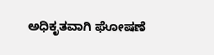ಅಧಿಕೃತವಾಗಿ ಘೋಷಣೆ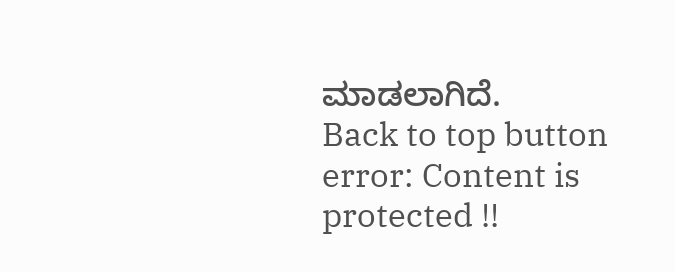ಮಾಡಲಾಗಿದೆ.
Back to top button
error: Content is protected !!